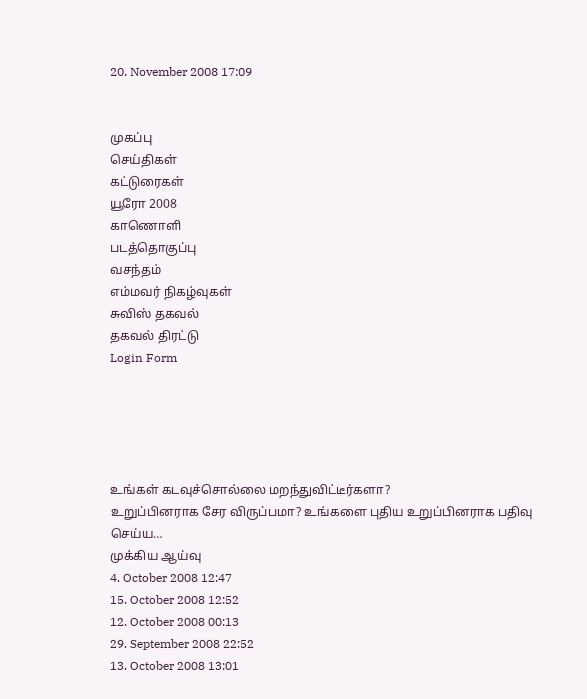20. November 2008 17:09


முகப்பு
செய்திகள்
கட்டுரைகள்
யூரோ 2008
காணொளி
படத்தொகுப்பு
வசந்தம்
எம்மவர் நிகழ்வுகள்
சுவிஸ் தகவல்
தகவல் திரட்டு
Login Form





உங்கள் கடவுச்சொல்லை மறந்துவிட்டீர்களா?
உறுப்பினராக சேர விருப்பமா? உங்களை புதிய உறுப்பினராக பதிவு செய்ய…
முக்கிய ஆய்வு
4. October 2008 12:47
15. October 2008 12:52
12. October 2008 00:13
29. September 2008 22:52
13. October 2008 13:01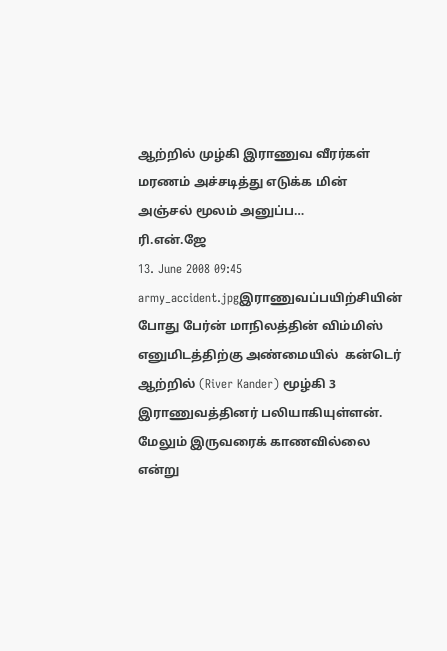ஆற்றில் முழ்கி இராணுவ வீரர்கள் மரணம் அச்சடித்து எடுக்க மின் அஞ்சல் மூலம் அனுப்ப…
ரி.என்.ஜே
13. June 2008 09:45
army_accident.jpgஇராணுவப்பயிற்சியின் போது பேர்ன் மாநிலத்தின் விம்மிஸ் எனுமிடத்திற்கு அண்மையில்  கன்டெர் ஆற்றில் (River Kander) மூழ்கி 3 இராணுவத்தினர் பலியாகியுள்ளன். மேலும் இருவரைக் காணவில்லை என்று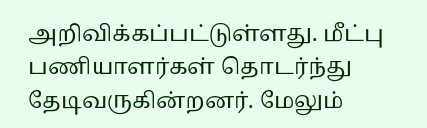அறிவிக்கப்பட்டுள்ளது. மீட்பு பணியாளர்கள் தொடர்ந்து தேடிவருகின்றனர். மேலும்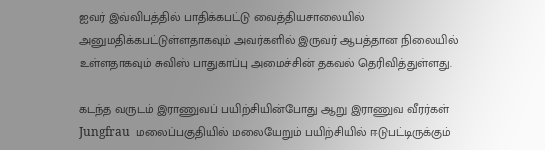ஐவர் இவ்விபத்தில் பாதிக்கபட்டு வைத்தியசாலையில் அனுமதிக்கபட்டுள்ளதாகவும் அவர்களில் இருவர் ஆபத்தான நிலையில் உள்ளதாகவும் சுவிஸ் பாதுகாப்பு அமைச்சின் தகவல் தெரிவித்துள்ளது.

கடந்த வருடம் இராணுவப் பயிற்சியின்போது ஆறு இராணுவ வீரர்கள் Jungfrau  மலைப்பகுதியில் மலையேறும் பயிற்சியில் ஈடுபட்டிருக்கும்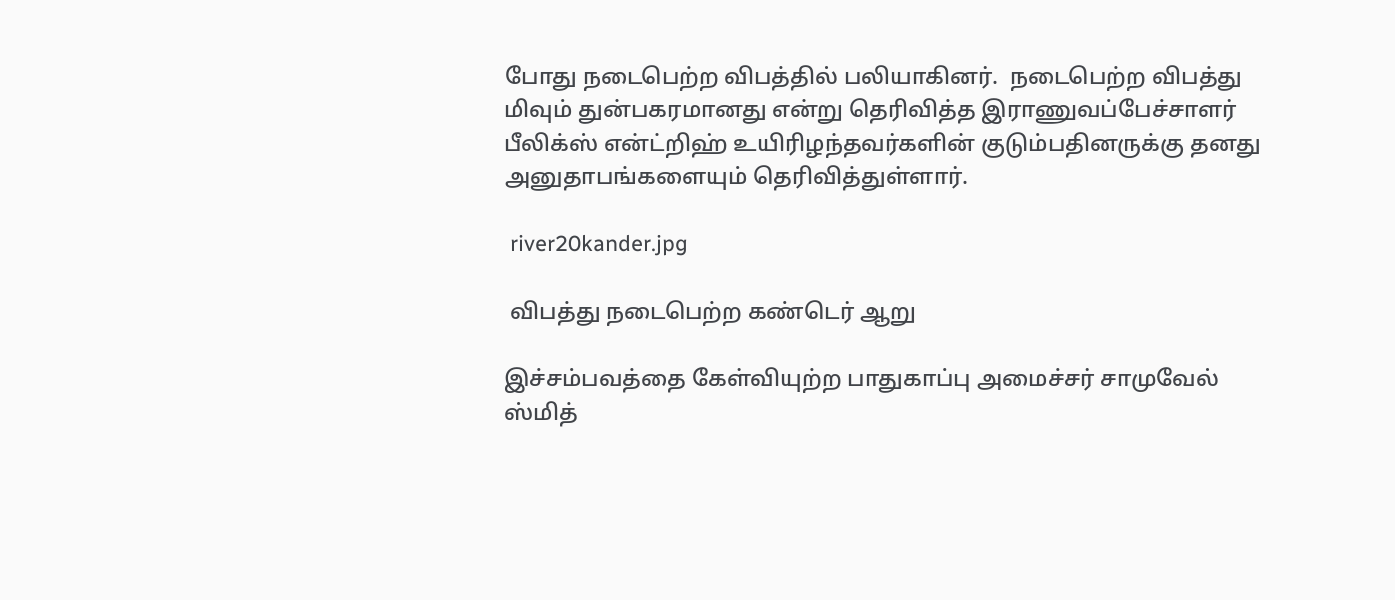போது நடைபெற்ற விபத்தில் பலியாகினர்.  நடைபெற்ற விபத்து மிவும் துன்பகரமானது என்று தெரிவித்த இராணுவப்பேச்சாளர் பீலிக்ஸ் என்ட்றிஹ் உயிரிழந்தவர்களின் குடும்பதினருக்கு தனது அனுதாபங்களையும் தெரிவித்துள்ளார்.

 river20kander.jpg

 விபத்து நடைபெற்ற கண்டெர் ஆறு

இச்சம்பவத்தை கேள்வியுற்ற பாதுகாப்பு அமைச்சர் சாமுவேல் ஸ்மித்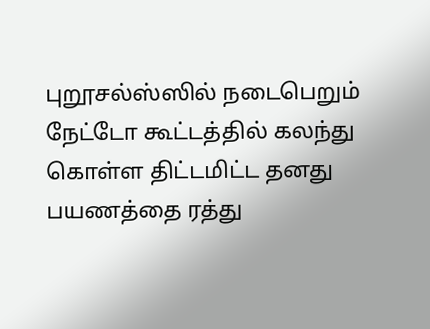புறூசல்ஸ்ஸில் நடைபெறும் நேட்டோ கூட்டத்தில் கலந்து கொள்ள திட்டமிட்ட தனது பயணத்தை ரத்து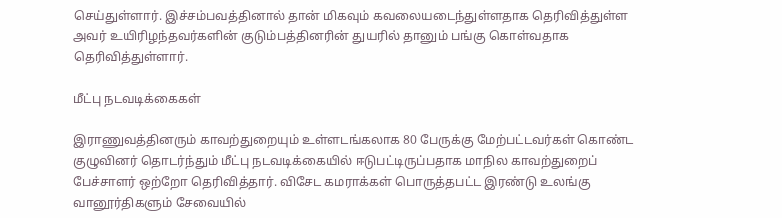செய்துள்ளார். இச்சம்பவத்தினால் தான் மிகவும் கவலையடைந்துள்ளதாக தெரிவித்துள்ள அவர் உயிரிழந்தவர்களின் குடும்பத்தினரின் துயரில் தானும் பங்கு கொள்வதாக தெரிவித்துள்ளார்.

மீட்பு நடவடிக்கைகள்

இராணுவத்தினரும் காவற்துறையும் உள்ளடங்கலாக 80 பேருக்கு மேற்பட்டவர்கள் கொண்ட குழுவினர் தொடர்ந்தும் மீட்பு நடவடிக்கையில் ஈடுபட்டிருப்பதாக மாநில காவற்துறைப் பேச்சாளர் ஒற்றோ தெரிவித்தார். விசேட கமராக்கள் பொருத்தபட்ட இரண்டு உலங்கு வானூர்திகளும் சேவையில்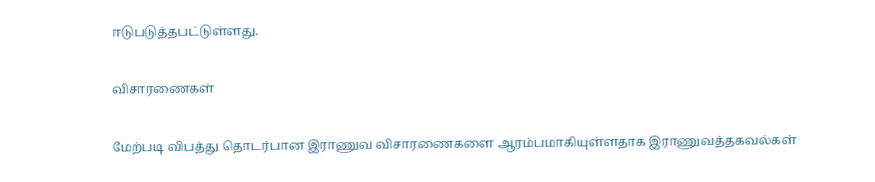ஈடுபடுத்தபட்டுள்ளது.

விசாரணைகள்

மேற்படி விபத்து தொடர்பான இராணுவ விசாரணைகளை ஆரம்பமாகியுள்ளதாக இராணுவத்தகவல்கள்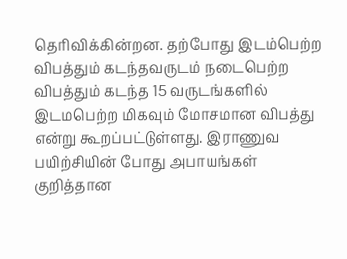தெரிவிக்கின்றன. தற்போது இடம்பெற்ற விபத்தும் கடந்தவருடம் நடைபெற்ற விபத்தும் கடந்த 15 வருடங்களில் இடமபெற்ற மிகவும் மோசமான விபத்து என்று கூறப்பட்டுள்ளது. இராணுவ பயிற்சியின் போது அபாயங்கள் குறித்தான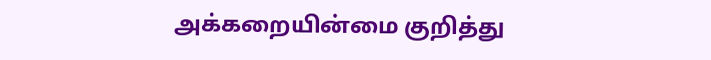அக்கறையின்மை குறித்து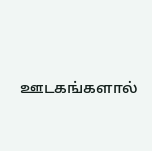ஊடகங்களால்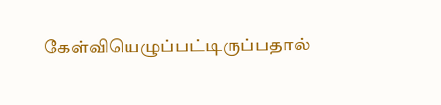கேள்வியெழுப்பட்டிருப்பதால்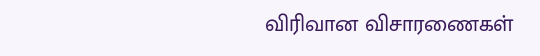விரிவான விசாரணைகள்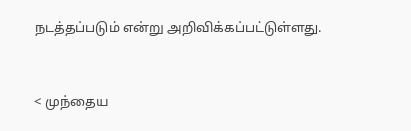நடத்தப்படும் என்று அறிவிக்கப்பட்டுள்ளது.


< முந்தைய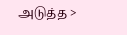அடுத்த >